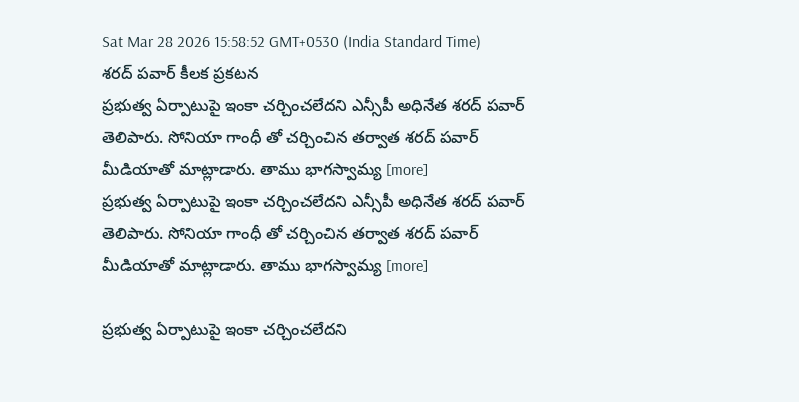Sat Mar 28 2026 15:58:52 GMT+0530 (India Standard Time)
శరద్ పవార్ కీలక ప్రకటన
ప్రభుత్వ ఏర్పాటుపై ఇంకా చర్చించలేదని ఎన్సీపీ అధినేత శరద్ పవార్ తెలిపారు. సోనియా గాంధీ తో చర్చించిన తర్వాత శరద్ పవార్ మీడియాతో మాట్లాడారు. తాము భాగస్వామ్య [more]
ప్రభుత్వ ఏర్పాటుపై ఇంకా చర్చించలేదని ఎన్సీపీ అధినేత శరద్ పవార్ తెలిపారు. సోనియా గాంధీ తో చర్చించిన తర్వాత శరద్ పవార్ మీడియాతో మాట్లాడారు. తాము భాగస్వామ్య [more]

ప్రభుత్వ ఏర్పాటుపై ఇంకా చర్చించలేదని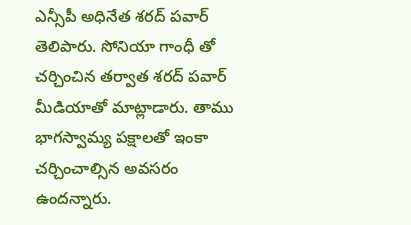ఎన్సీపీ అధినేత శరద్ పవార్ తెలిపారు. సోనియా గాంధీ తో చర్చించిన తర్వాత శరద్ పవార్ మీడియాతో మాట్లాడారు. తాము భాగస్వామ్య పక్షాలతో ఇంకా చర్చించాల్సిన అవసరం ఉందన్నారు.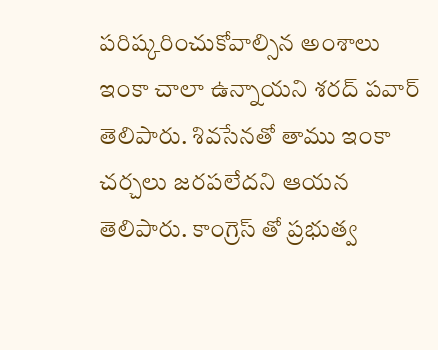పరిష్కరించుకోవాల్సిన అంశాలు ఇంకా చాలా ఉన్నాయని శరద్ పవార్ తెలిపారు. శివసేనతో తాము ఇంకా చర్చలు జరపలేదని ఆయన తెలిపారు. కాంగ్రెస్ తో ప్రభుత్వ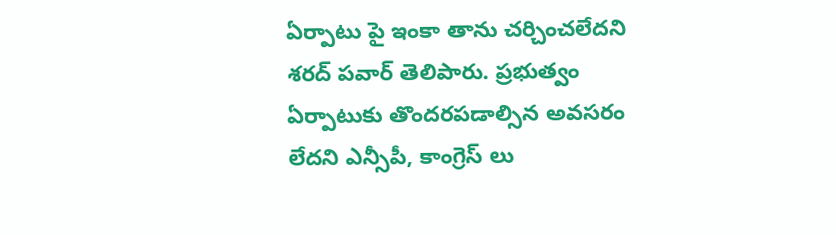ఏర్పాటు పై ఇంకా తాను చర్చించలేదని శరద్ పవార్ తెలిపారు. ప్రభుత్వం ఏర్పాటుకు తొందరపడాల్సిన అవసరం లేదని ఎన్సీపీ, కాంగ్రెస్ లు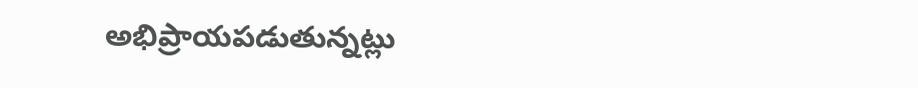అభిప్రాయపడుతున్నట్లు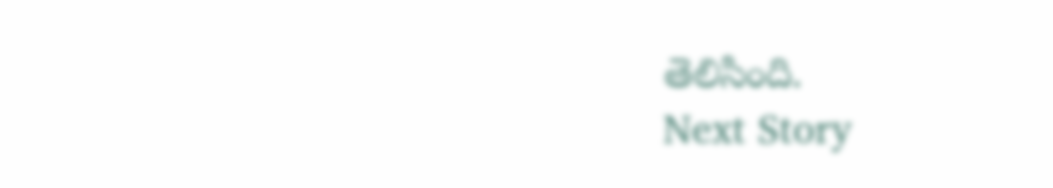తెలిసింది.
Next Story